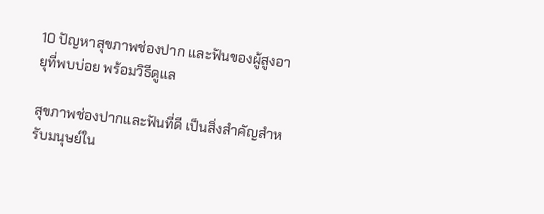10 ปัญหาสุขภาพช่องปาก และฟันของผู้สูงอายุที่พบบ่อย พร้อมวิธีดูแล

สุขภาพช่องปากและฟันที่ดี เป็นสิ่งสำคัญสำหรับมนุษย์ใน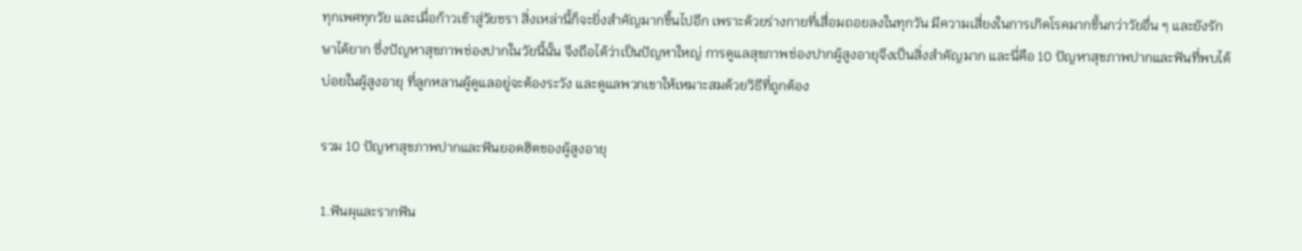ทุกเพศทุกวัย และเมื่อก้าวเข้าสู่วัยชรา สิ่งเหล่านี้ก็จะยิ่งสำคัญมากขึ้นไปอีก เพราะด้วยร่างกายที่เสื่อมถอยลงในทุกวัน มีความเสี่ยงในการเกิดโรคมากขึ้นกว่าวัยอื่น ๆ และยังรักษาได้ยาก ซึ่งปัญหาสุขภาพช่องปากในวัยนี้นั้น จึงถือได้ว่าเป็นปัญหาใหญ่ การดูแลสุขภาพช่องปากผู้สูงอายุจึงเป็นสิ่งสำคัญมาก และนี่คือ 10 ปัญหาสุขภาพปากและฟันที่พบได้บ่อยในผู้สูงอายุ ที่ลูกหลานผู้ดูแลอยู่จะต้องระวัง และดูแลพวกเขาให้เหมาะสมด้วยวิธีที่ถูกต้อง

รวม 10 ปัญหาสุขภาพปากและฟันยอดฮิตของผู้สูงอายุ

1.ฟันผุและรากฟัน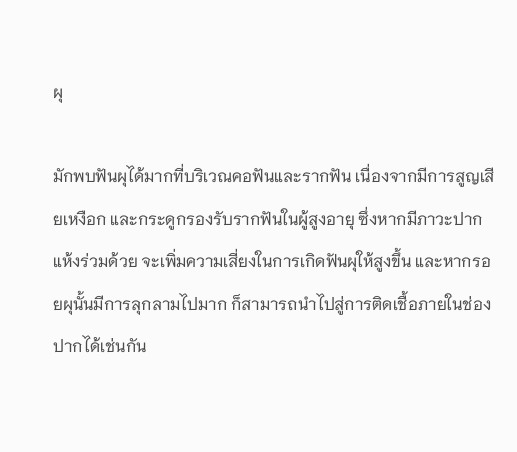ผุ

มักพบฟันผุได้มากที่บริเวณคอฟันและรากฟัน เนื่องจากมีการสูญเสียเหงือก และกระดูกรองรับรากฟันในผู้สูงอายุ ซึ่งหากมีภาวะปากแห้งร่วมด้วย จะเพิ่มความเสี่ยงในการเกิดฟันผุให้สูงขึ้น และหากรอยผุนั้นมีการลุกลามไปมาก ก็สามารถนำไปสู่การติดเชื้อภายในช่องปากได้เช่นกัน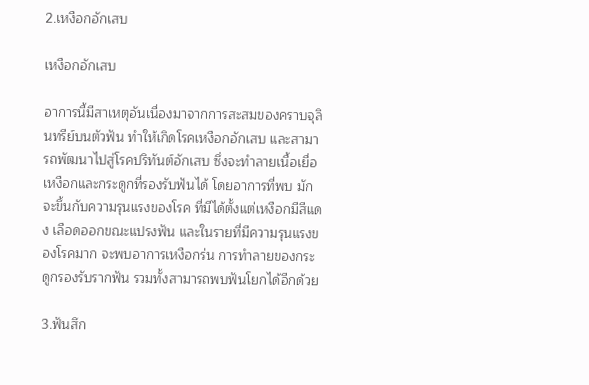2.เหงือกอักเสบ

เหงือกอักเสบ

อาการนี้มีสาเหตุอันเนื่องมาจากการสะสมของคราบจุลินทรีย์บนตัวฟัน ทำให้เกิดโรคเหงือกอักเสบ และสามารถพัฒนาไปสู่โรคปริทันต์อักเสบ ซึ่งจะทำลายเนื้อเยื่อเหงือกและกระดูกที่รองรับฟันได้ โดยอาการที่พบ มักจะขึ้นกับความรุนแรงของโรค ที่มีได้ตั้งแต่เหงือกมีสีแดง เลือดออกขณะแปรงฟัน และในรายที่มีความรุนแรงของโรคมาก จะพบอาการเหงือกร่น การทำลายของกระดูกรองรับรากฟัน รวมทั้งสามารถพบฟันโยกได้อีกด้วย

3.ฟันสึก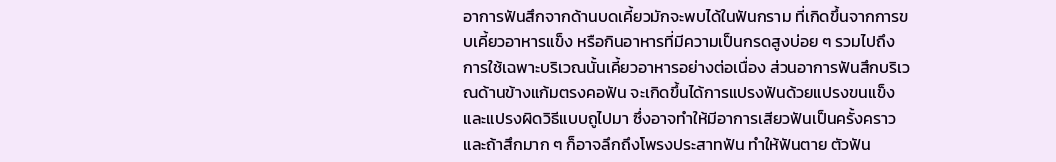อาการฟันสึกจากด้านบดเคี้ยวมักจะพบได้ในฟันกราม ที่เกิดขึ้นจากการขบเคี้ยวอาหารแข็ง หรือกินอาหารที่มีความเป็นกรดสูงบ่อย ๆ รวมไปถึงการใช้เฉพาะบริเวณนั้นเคี้ยวอาหารอย่างต่อเนื่อง ส่วนอาการฟันสึกบริเวณด้านข้างแก้มตรงคอฟัน จะเกิดขึ้นได้การแปรงฟันด้วยแปรงขนแข็งและแปรงผิดวิธีแบบถูไปมา ซึ่งอาจทำให้มีอาการเสียวฟันเป็นครั้งคราว และถ้าสึกมาก ๆ ก็อาจลึกถึงโพรงประสาทฟัน ทำให้ฟันตาย ตัวฟัน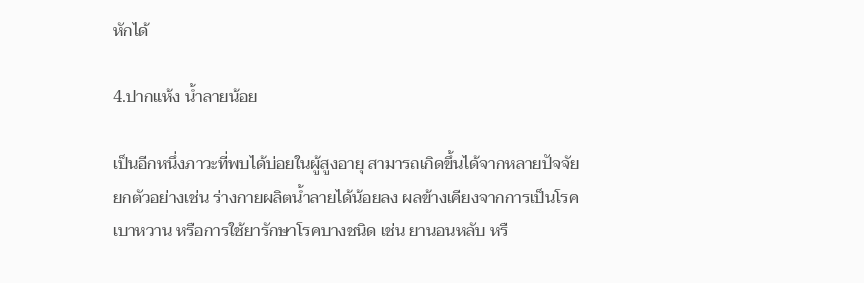หักได้

4.ปากแห้ง น้ำลายน้อย

เป็นอีกหนึ่งภาวะที่พบได้บ่อยในผู้สูงอายุ สามารถเกิดขึ้นได้จากหลายปัจจัย ยกตัวอย่างเช่น ร่างกายผลิตน้ำลายได้น้อยลง ผลข้างเคียงจากการเป็นโรคเบาหวาน หรือการใช้ยารักษาโรคบางชนิด เช่น ยานอนหลับ หรื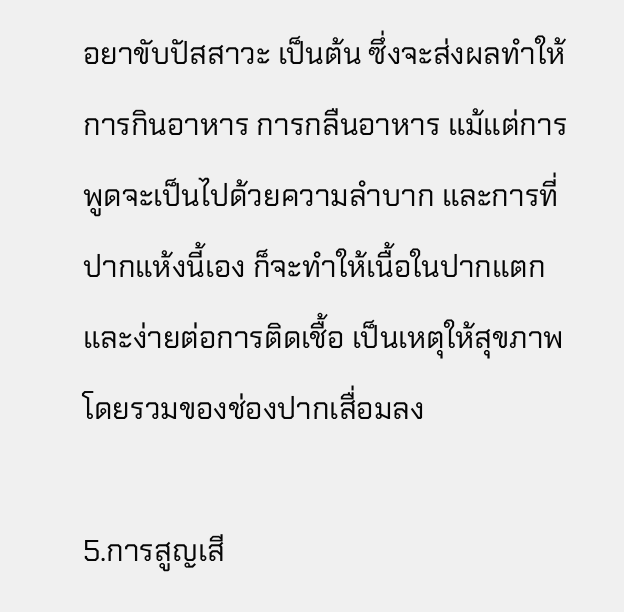อยาขับปัสสาวะ เป็นต้น ซึ่งจะส่งผลทำให้การกินอาหาร การกลืนอาหาร แม้แต่การพูดจะเป็นไปด้วยความลำบาก และการที่ปากแห้งนี้เอง ก็จะทำให้เนื้อในปากแตกและง่ายต่อการติดเชื้อ เป็นเหตุให้สุขภาพโดยรวมของช่องปากเสื่อมลง

5.การสูญเสี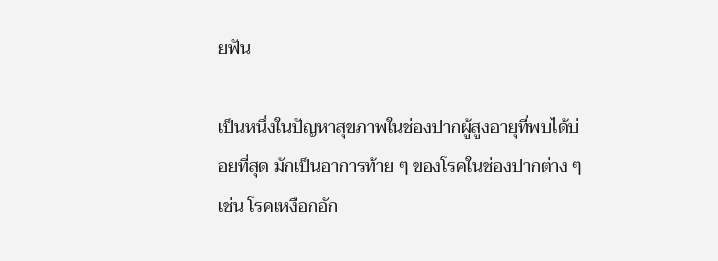ยฟัน

เป็นหนึ่งในปัญหาสุขภาพในช่องปากผู้สูงอายุที่พบได้บ่อยที่สุด มักเป็นอาการท้าย ๆ ของโรคในช่องปากต่าง ๆ เช่น โรคเหงือกอัก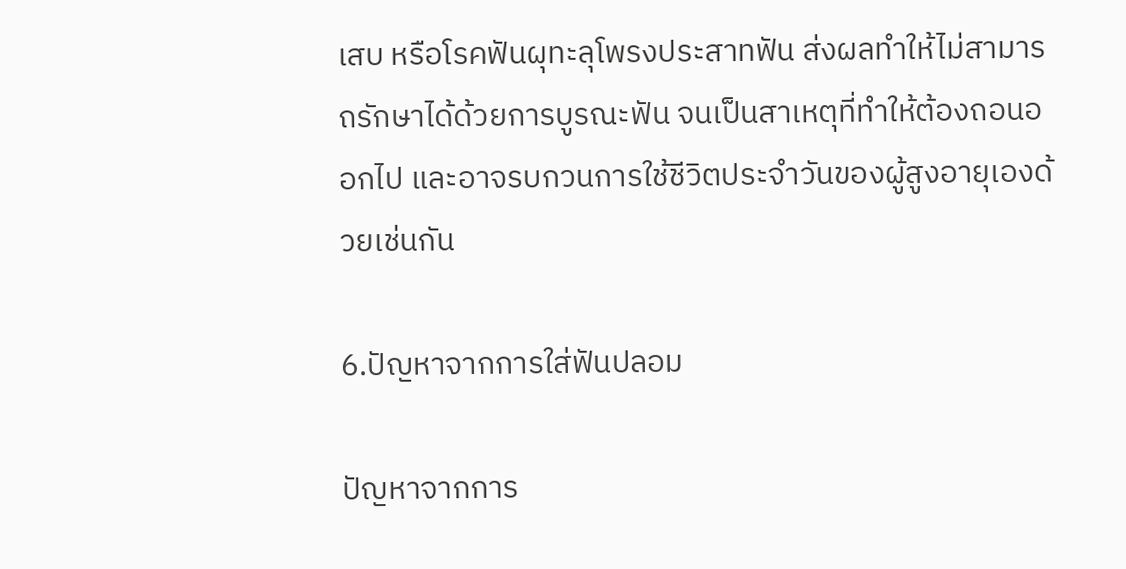เสบ หรือโรคฟันผุทะลุโพรงประสาทฟัน ส่งผลทำให้ไม่สามารถรักษาได้ด้วยการบูรณะฟัน จนเป็นสาเหตุที่ทำให้ต้องถอนออกไป และอาจรบกวนการใช้ชีวิตประจำวันของผู้สูงอายุเองด้วยเช่นกัน

6.ปัญหาจากการใส่ฟันปลอม

ปัญหาจากการ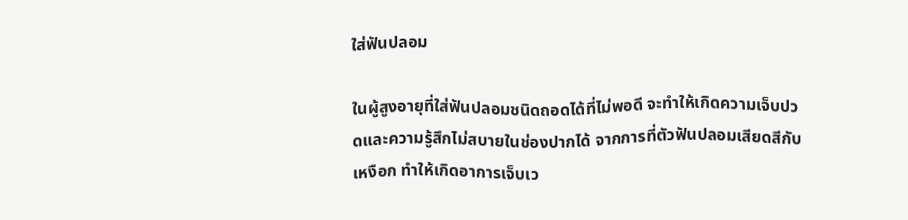ใส่ฟันปลอม

ในผู้สูงอายุที่ใส่ฟันปลอมชนิดถอดได้ที่ไม่พอดี จะทำให้เกิดความเจ็บปวดและความรู้สึกไม่สบายในช่องปากได้ จากการที่ตัวฟันปลอมเสียดสีกับเหงือก ทำให้เกิดอาการเจ็บเว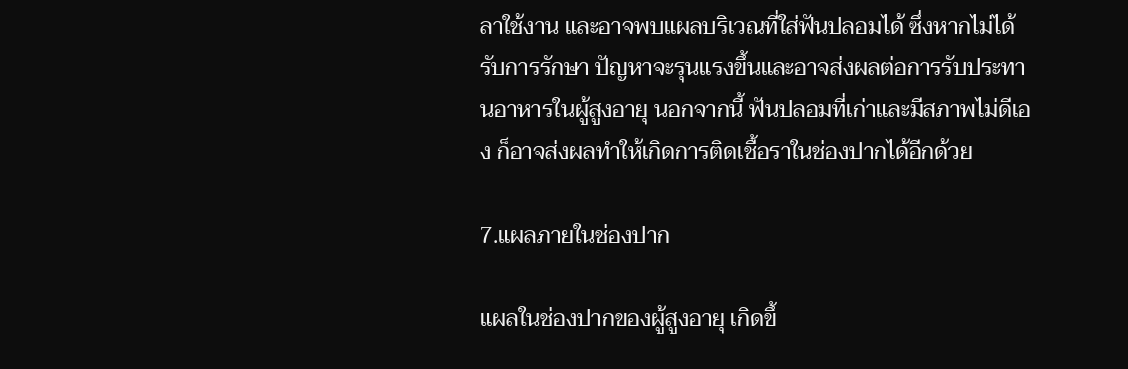ลาใช้งาน และอาจพบแผลบริเวณที่ใส่ฟันปลอมได้ ซึ่งหากไม่ได้รับการรักษา ปัญหาจะรุนแรงขึ้นและอาจส่งผลต่อการรับประทานอาหารในผู้สูงอายุ นอกจากนี้ ฟันปลอมที่เก่าและมีสภาพไม่ดีเอง ก็อาจส่งผลทำให้เกิดการติดเชื้อราในช่องปากได้อีกด้วย

7.แผลภายในช่องปาก

แผลในช่องปากของผู้สูงอายุ เกิดขึ้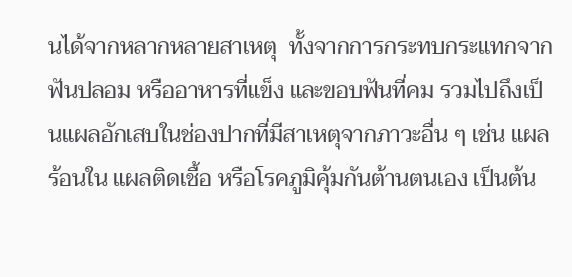นได้จากหลากหลายสาเหตุ  ทั้งจากการกระทบกระแทกจากฟันปลอม หรืออาหารที่แข็ง และขอบฟันที่คม รวมไปถึงเป็นแผลอักเสบในช่องปากที่มีสาเหตุจากภาวะอื่น ๆ เช่น แผลร้อนใน แผลติดเชื้อ หรือโรคภูมิคุ้มกันต้านตนเอง เป็นต้น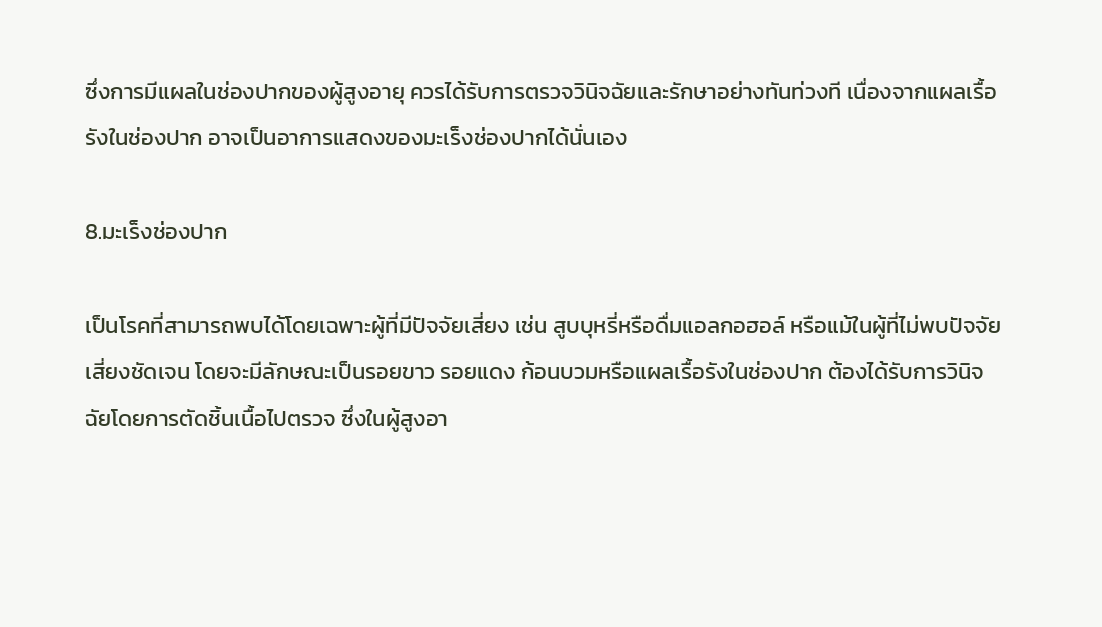ซึ่งการมีแผลในช่องปากของผู้สูงอายุ ควรได้รับการตรวจวินิจฉัยและรักษาอย่างทันท่วงที เนื่องจากแผลเรื้อรังในช่องปาก อาจเป็นอาการแสดงของมะเร็งช่องปากได้นั่นเอง

8.มะเร็งช่องปาก

เป็นโรคที่สามารถพบได้โดยเฉพาะผู้ที่มีปัจจัยเสี่ยง เช่น สูบบุหรี่หรือดื่มแอลกอฮอล์ หรือแม้ในผู้ที่ไม่พบปัจจัยเสี่ยงชัดเจน โดยจะมีลักษณะเป็นรอยขาว รอยแดง ก้อนบวมหรือแผลเรื้อรังในช่องปาก ต้องได้รับการวินิจฉัยโดยการตัดชิ้นเนื้อไปตรวจ ซึ่งในผู้สูงอา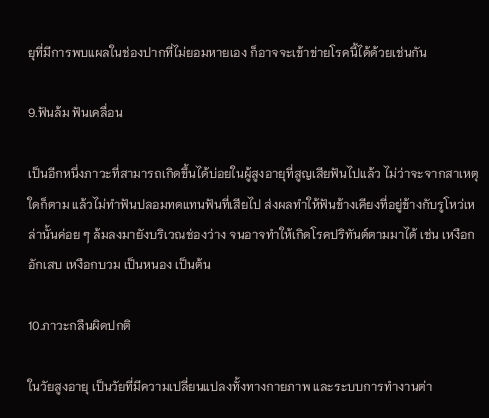ยุที่มีการพบแผลในช่องปากที่ไม่ยอมหายเอง ก็อาจจะเข้าข่ายโรคนี้ได้ด้วยเช่นกัน

9.ฟันล้ม ฟันเคลื่อน

เป็นอีกหนึ่งภาวะที่สามารถเกิดขึ้นได้บ่อยในผู้สูงอายุที่สูญเสียฟันไปแล้ว ไม่ว่าจะจากสาเหตุใดก็ตาม แล้วไม่ทำฟันปลอมทดแทนฟันที่เสียไป ส่งผลทำให้ฟันข้างเคียงที่อยู่ข้างกับรูโหว่เหล่านั้นค่อย ๆ ล้มลงมายังบริเวณช่องว่าง จนอาจทำให้เกิดโรคปริทันต์ตามมาได้ เช่น เหงือกอักเสบ เหงือกบวม เป็นหนอง เป็นต้น

10.ภาวะกลืนผิดปกติ

ในวัยสูงอายุ เป็นวัยที่มีความเปลี่ยนแปลงทั้งทางกายภาพ และระบบการทำงานต่า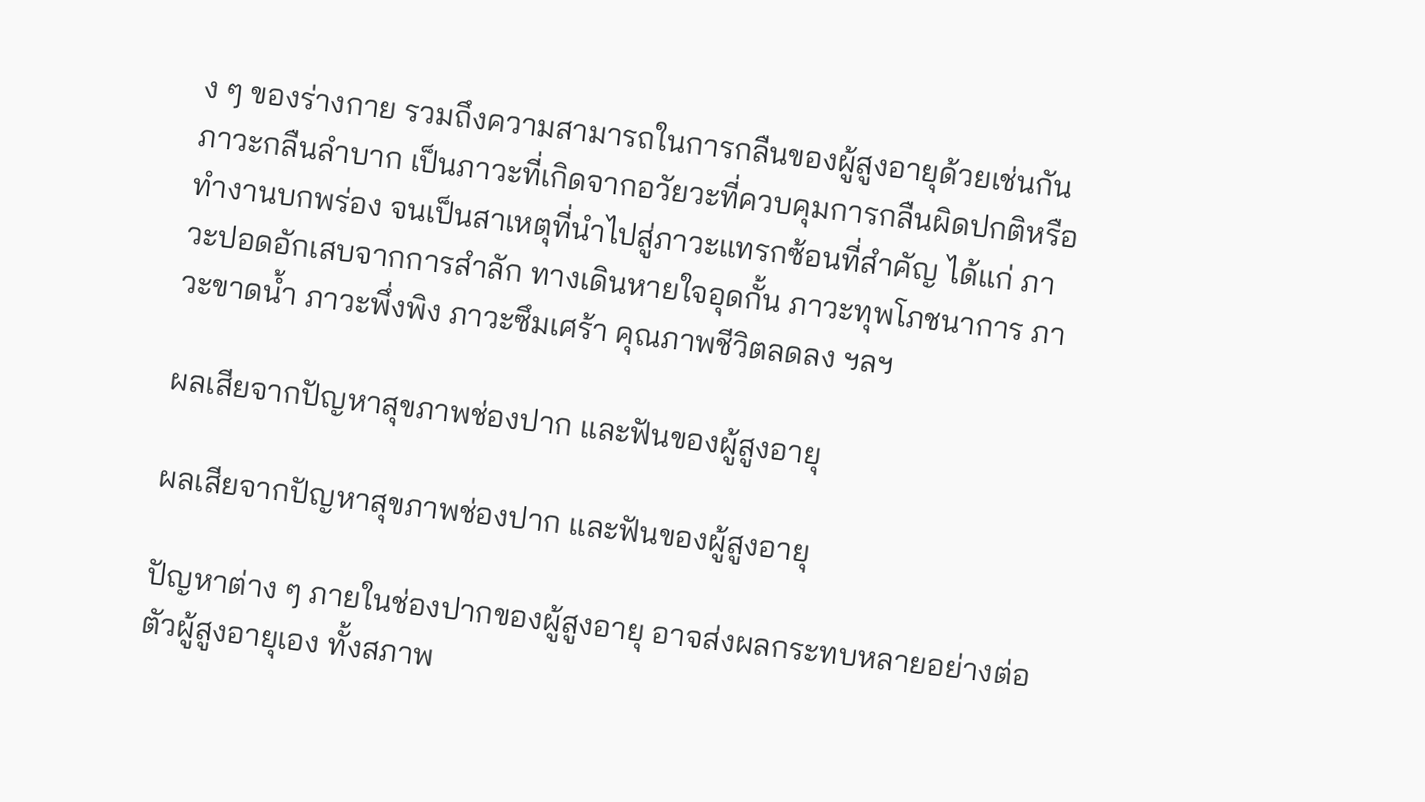ง ๆ ของร่างกาย รวมถึงความสามารถในการกลืนของผู้สูงอายุด้วยเช่นกัน ภาวะกลืนลำบาก เป็นภาวะที่เกิดจากอวัยวะที่ควบคุมการกลืนผิดปกติหรือทำงานบกพร่อง จนเป็นสาเหตุที่นำไปสู่ภาวะแทรกซ้อนที่สำคัญ ได้แก่ ภาวะปอดอักเสบจากการสำลัก ทางเดินหายใจอุดกั้น ภาวะทุพโภชนาการ ภาวะขาดน้ำ ภาวะพึ่งพิง ภาวะซึมเศร้า คุณภาพชีวิตลดลง ฯลฯ

ผลเสียจากปัญหาสุขภาพช่องปาก และฟันของผู้สูงอายุ

ผลเสียจากปัญหาสุขภาพช่องปาก และฟันของผู้สูงอายุ

ปัญหาต่าง ๆ ภายในช่องปากของผู้สูงอายุ อาจส่งผลกระทบหลายอย่างต่อตัวผู้สูงอายุเอง ทั้งสภาพ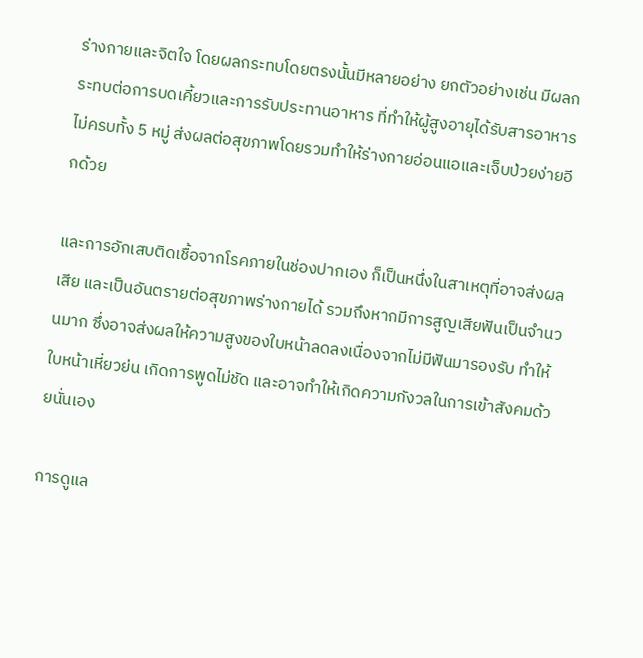ร่างกายและจิตใจ โดยผลกระทบโดยตรงนั้นมีหลายอย่าง ยกตัวอย่างเช่น มีผลกระทบต่อการบดเคี้ยวและการรับประทานอาหาร ที่ทำให้ผู้สูงอายุได้รับสารอาหารไม่ครบทั้ง 5 หมู่ ส่งผลต่อสุขภาพโดยรวมทำให้ร่างกายอ่อนแอและเจ็บป่วยง่ายอีกด้วย

และการอักเสบติดเชื้อจากโรคภายในช่องปากเอง ก็เป็นหนึ่งในสาเหตุที่อาจส่งผลเสีย และเป็นอันตรายต่อสุขภาพร่างกายได้ รวมถึงหากมีการสูญเสียฟันเป็นจำนวนมาก ซึ่งอาจส่งผลให้ความสูงของใบหน้าลดลงเนื่องจากไม่มีฟันมารองรับ ทำให้ใบหน้าเหี่ยวย่น เกิดการพูดไม่ชัด และอาจทำให้เกิดความกังวลในการเข้าสังคมด้วยนั่นเอง

การดูแล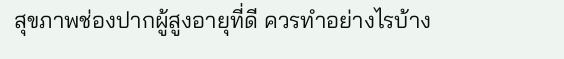สุขภาพช่องปากผู้สูงอายุที่ดี ควรทำอย่างไรบ้าง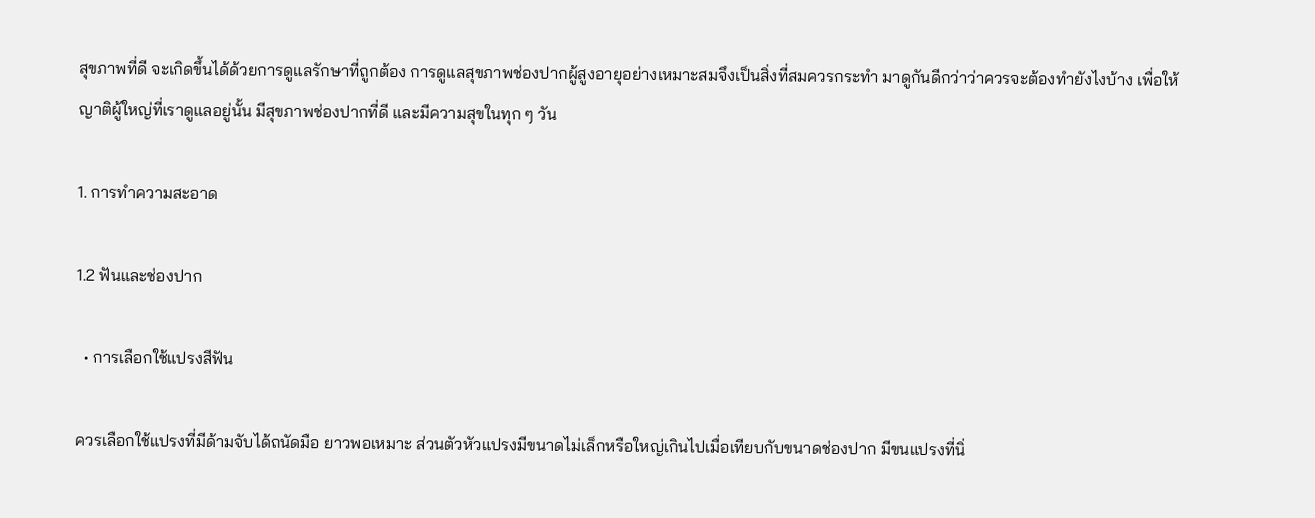สุขภาพที่ดี จะเกิดขึ้นได้ด้วยการดูแลรักษาที่ถูกต้อง การดูแลสุขภาพช่องปากผู้สูงอายุอย่างเหมาะสมจึงเป็นสิ่งที่สมควรกระทำ มาดูกันดีกว่าว่าควรจะต้องทำยังไงบ้าง เพื่อให้ญาติผู้ใหญ่ที่เราดูแลอยู่นั้น มีสุขภาพช่องปากที่ดี และมีความสุขในทุก ๆ วัน

1. การทำความสะอาด

1.2 ฟันและช่องปาก

  • การเลือกใช้แปรงสีฟัน

ควรเลือกใช้แปรงที่มีด้ามจับได้ถนัดมือ ยาวพอเหมาะ ส่วนตัวหัวแปรงมีขนาดไม่เล็กหรือใหญ่เกินไปเมื่อเทียบกับขนาดช่องปาก มีขนแปรงที่นิ่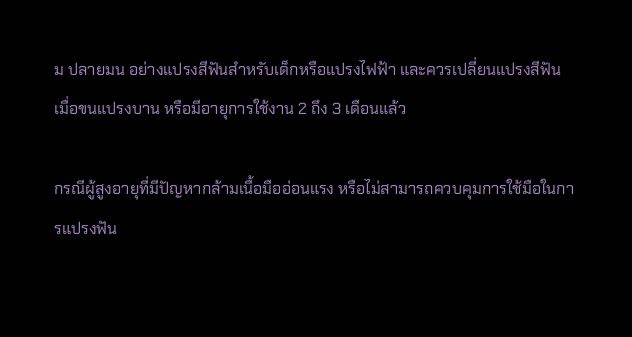ม ปลายมน อย่างแปรงสีฟันสำหรับเด็กหรือแปรงไฟฟ้า และควรเปลี่ยนแปรงสีฟัน เมื่อขนแปรงบาน หรือมีอายุการใช้งาน 2 ถึง 3 เดือนแล้ว

กรณีผู้สูงอายุที่มีปัญหากล้ามเนื้อมืออ่อนแรง หรือไม่สามารถควบคุมการใช้มือในการแปรงฟัน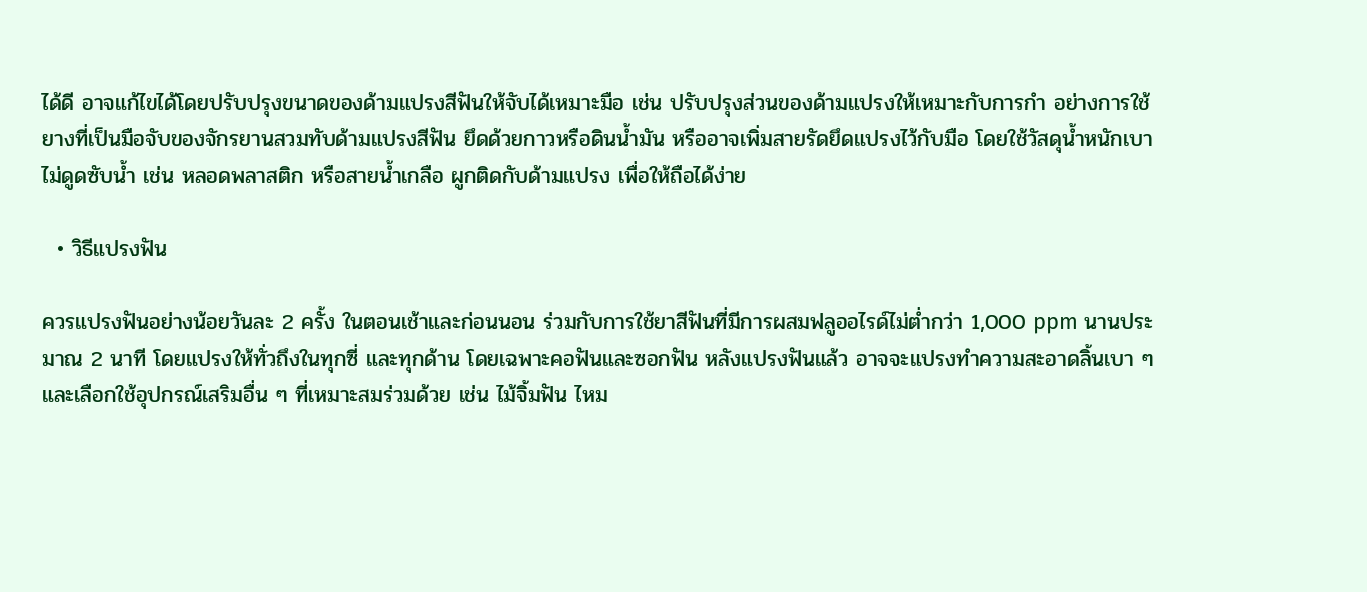ได้ดี อาจแก้ไขได้โดยปรับปรุงขนาดของด้ามแปรงสีฟันให้จับได้เหมาะมือ เช่น ปรับปรุงส่วนของด้ามแปรงให้เหมาะกับการกำ อย่างการใช้ยางที่เป็นมือจับของจักรยานสวมทับด้ามแปรงสีฟัน ยึดด้วยกาวหรือดินน้ำมัน หรืออาจเพิ่มสายรัดยึดแปรงไว้กับมือ โดยใช้วัสดุน้ำหนักเบา ไม่ดูดซับน้ำ เช่น หลอดพลาสติก หรือสายน้ำเกลือ ผูกติดกับด้ามแปรง เพื่อให้ถือได้ง่าย

  • วิธีแปรงฟัน

ควรแปรงฟันอย่างน้อยวันละ 2 ครั้ง ในตอนเช้าและก่อนนอน ร่วมกับการใช้ยาสีฟันที่มีการผสมฟลูออไรด์ไม่ต่ำกว่า 1,000 ppm นานประมาณ 2 นาที โดยแปรงให้ทั่วถึงในทุกซี่ และทุกด้าน โดยเฉพาะคอฟันและซอกฟัน หลังแปรงฟันแล้ว อาจจะแปรงทำความสะอาดลิ้นเบา ๆ และเลือกใช้อุปกรณ์เสริมอื่น ๆ ที่เหมาะสมร่วมด้วย เช่น ไม้จิ้มฟัน ไหม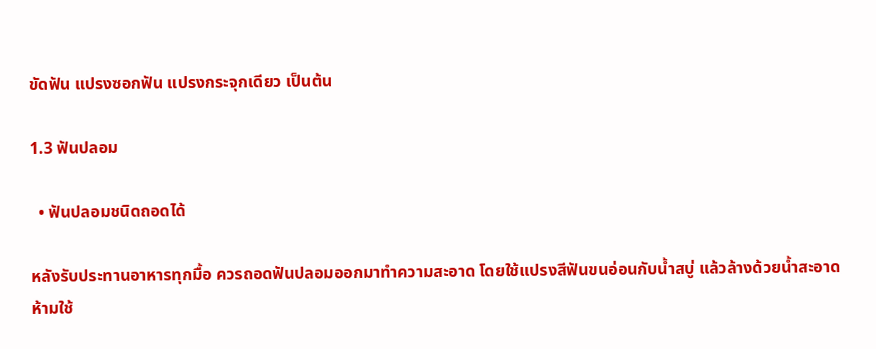ขัดฟัน แปรงซอกฟัน แปรงกระจุกเดียว เป็นต้น

1.3 ฟันปลอม

  • ฟันปลอมชนิดถอดได้

หลังรับประทานอาหารทุกมื้อ ควรถอดฟันปลอมออกมาทำความสะอาด โดยใช้แปรงสีฟันขนอ่อนกับน้ำสบู่ แล้วล้างด้วยน้ำสะอาด ห้ามใช้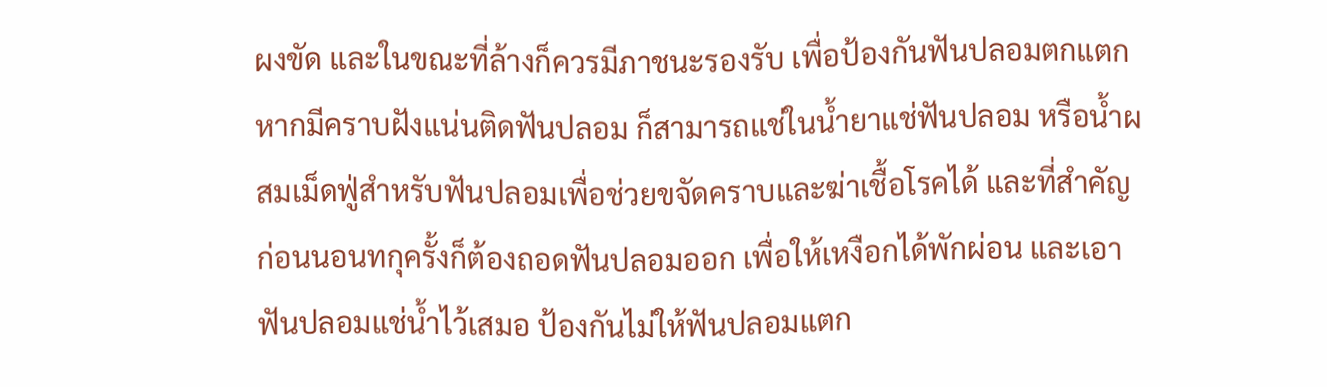ผงขัด และในขณะที่ล้างก็ควรมีภาชนะรองรับ เพื่อป้องกันฟันปลอมตกแตก หากมีคราบฝังแน่นติดฟันปลอม ก็สามารถแช่ในน้ำยาแช่ฟันปลอม หรือน้ำผสมเม็ดฟู่สำหรับฟันปลอมเพื่อช่วยขจัดคราบและฆ่าเชื้อโรคได้ และที่สำคัญ ก่อนนอนทกุครั้งก็ต้องถอดฟันปลอมออก เพื่อให้เหงือกได้พักผ่อน และเอาฟันปลอมแช่น้ำไว้เสมอ ป้องกันไม่ให้ฟันปลอมแตก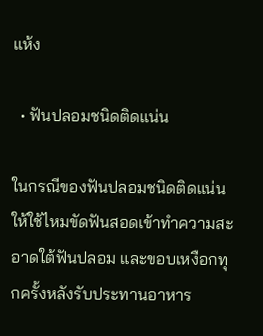แห้ง

  • ฟันปลอมชนิดติดแน่น

ในกรณีของฟันปลอมชนิดติดแน่น ให้ใช้ไหมขัดฟันสอดเข้าทำความสะอาดใต้ฟันปลอม และขอบเหงือกทุกครั้งหลังรับประทานอาหาร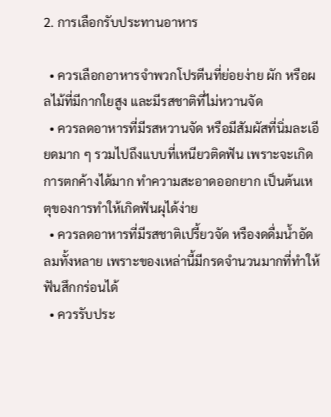2. การเลือกรับประทานอาหาร

  • ควรเลือกอาหารจำพวกโปรตีนที่ย่อยง่าย ผัก หรือผลไม้ที่มีกากใยสูง และมีรสชาติที่ไม่หวานจัด
  • ควรลดอาหารที่มีรสหวานจัด หรือมีสัมผัสที่นิ่มละเอียดมาก ๆ รวมไปถึงแบบที่เหนียวติดฟัน เพราะจะเกิดการตกค้างได้มาก ทำความสะอาดออกยาก เป็นต้นเหตุของการทำให้เกิดฟันผุได้ง่าย
  • ควรลดอาหารที่มีรสชาติเปรี้ยวจัด หรืองดดื่มน้ำอัดลมทั้งหลาย เพราะของเหล่านี้มีกรดจำนวนมากที่ทำให้ฟันสึกกร่อนได้
  • ควรรับประ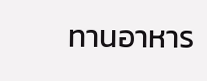ทานอาหาร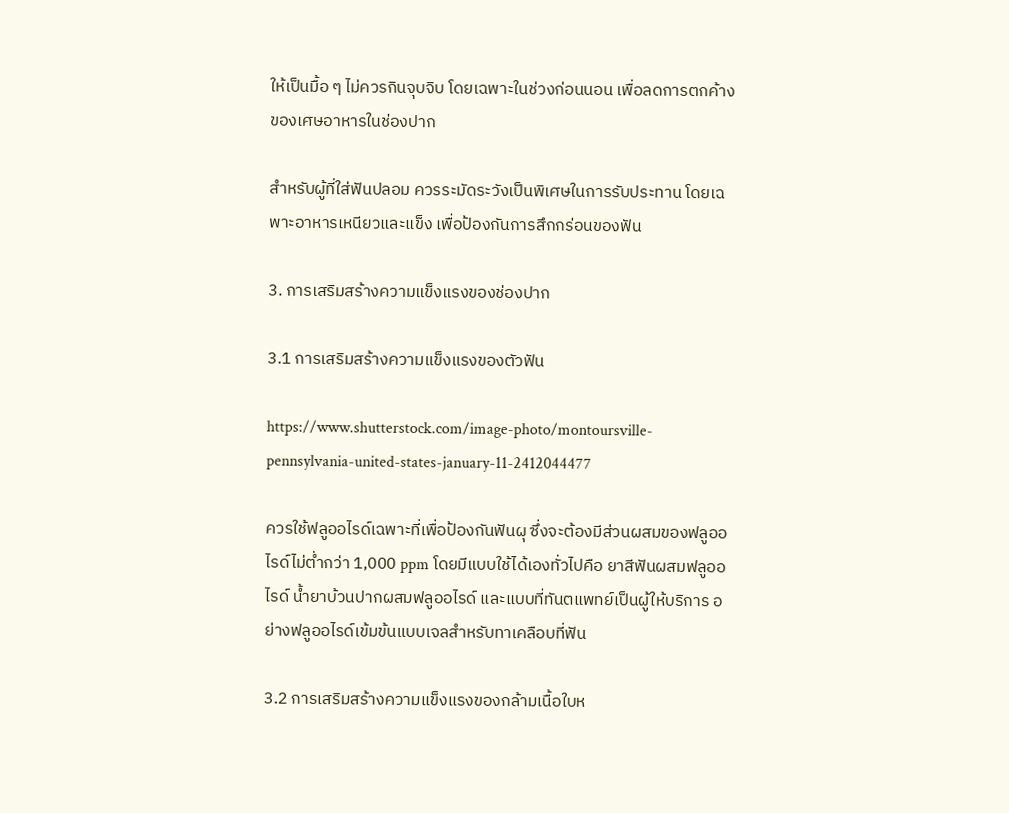ให้เป็นมื้อ ๆ ไม่ควรกินจุบจิบ โดยเฉพาะในช่วงก่อนนอน เพื่อลดการตกค้างของเศษอาหารในช่องปาก

สำหรับผู้ที่ใส่ฟันปลอม ควรระมัดระวังเป็นพิเศษในการรับประทาน โดยเฉพาะอาหารเหนียวและแข็ง เพื่อป้องกันการสึกกร่อนของฟัน

3. การเสริมสร้างความแข็งแรงของช่องปาก

3.1 การเสริมสร้างความแข็งแรงของตัวฟัน

https://www.shutterstock.com/image-photo/montoursville-pennsylvania-united-states-january-11-2412044477

ควรใช้ฟลูออไรด์เฉพาะที่เพื่อป้องกันฟันผุ ซึ่งจะต้องมีส่วนผสมของฟลูออไรด์ไม่ต่ำกว่า 1,000 ppm โดยมีแบบใช้ได้เองทั่วไปคือ ยาสีฟันผสมฟลูออไรด์ น้ำยาบ้วนปากผสมฟลูออไรด์ และแบบที่ทันตแพทย์เป็นผู้ให้บริการ อย่างฟลูออไรด์เข้มข้นแบบเจลสำหรับทาเคลือบที่ฟัน

3.2 การเสริมสร้างความแข็งแรงของกล้ามเนื้อใบห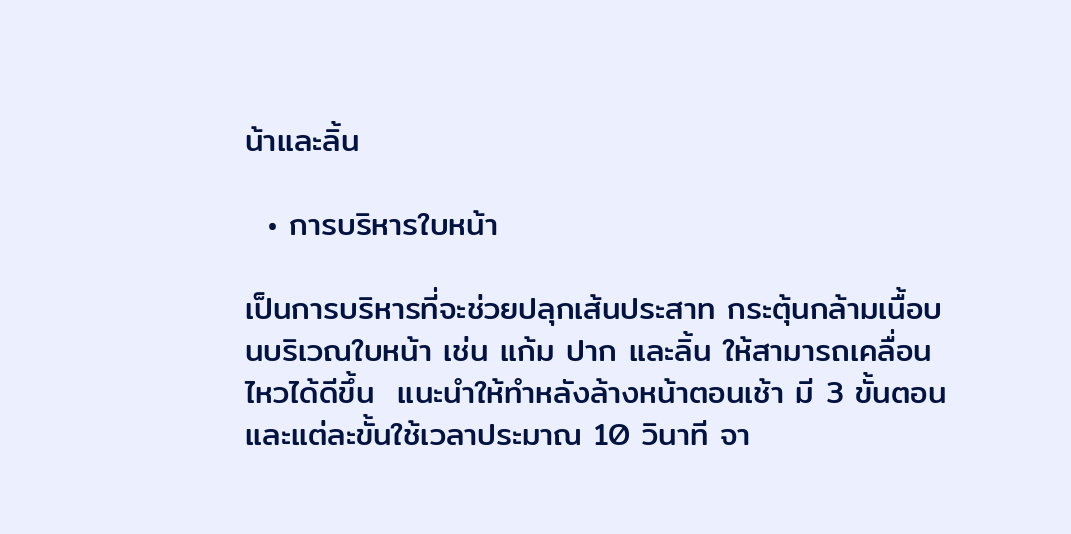น้าและลิ้น

  • การบริหารใบหน้า

เป็นการบริหารที่จะช่วยปลุกเส้นประสาท กระตุ้นกล้ามเนื้อบนบริเวณใบหน้า เช่น แก้ม ปาก และลิ้น ให้สามารถเคลื่อนไหวได้ดีขึ้น  แนะนำให้ทำหลังล้างหน้าตอนเช้า มี 3 ขั้นตอน และแต่ละขั้นใช้เวลาประมาณ 10 วินาที จา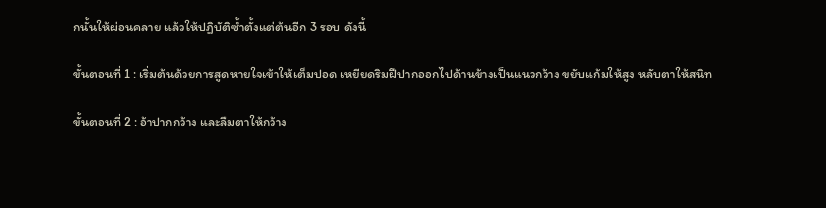กนั้นให้ผ่อนคลาย แล้วให้ปฏิบัติซ้ำตั้งแต่ต้นอีก 3 รอบ ดังนี้

ขั้นตอนที่ 1 : เริ่มต้นด้วยการสูดหายใจเข้าให้เต็มปอด เหยียดริมฝีปากออกไปด้านข้างเป็นแนวกว้าง ขยับแก้มให้สูง หลับตาให้สนิท

ขั้นตอนที่ 2 : อ้าปากกว้าง และลืมตาให้กว้าง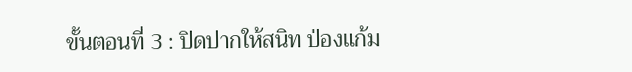ขั้นตอนที่ 3 : ปิดปากให้สนิท ป่องแก้ม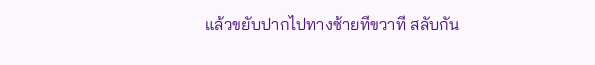แล้วขยับปากไปทางซ้ายทีขวาที สลับกัน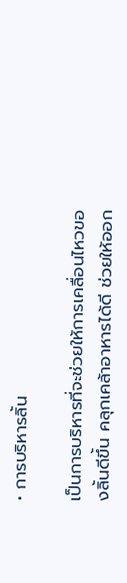• การบริหารลิ้น

เป็นการบริหารที่จะช่วยให้การเคลื่อนไหวของลิ้นดีขึ้น คลุกเคล้าอาหารได้ดี ช่วยให้ออก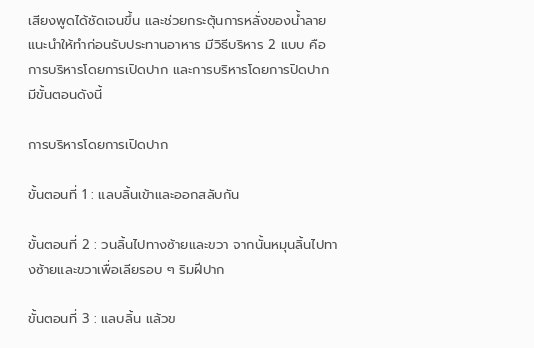เสียงพูดได้ชัดเจนขึ้น และช่วยกระตุ้นการหลั่งของน้ำลาย แนะนำให้ทำก่อนรับประทานอาหาร มีวิธีบริหาร 2 แบบ คือ การบริหารโดยการเปิดปาก และการบริหารโดยการปิดปาก มีขั้นตอนดังนี้

การบริหารโดยการเปิดปาก

ขั้นตอนที่ 1 : แลบลิ้นเข้าและออกสลับกัน

ขั้นตอนที่ 2 : วนลิ้นไปทางซ้ายและขวา จากนั้นหมุนลิ้นไปทางซ้ายและขวาเพื่อเลียรอบ ๆ ริมฝีปาก

ขั้นตอนที่ 3 : แลบลิ้น แล้วข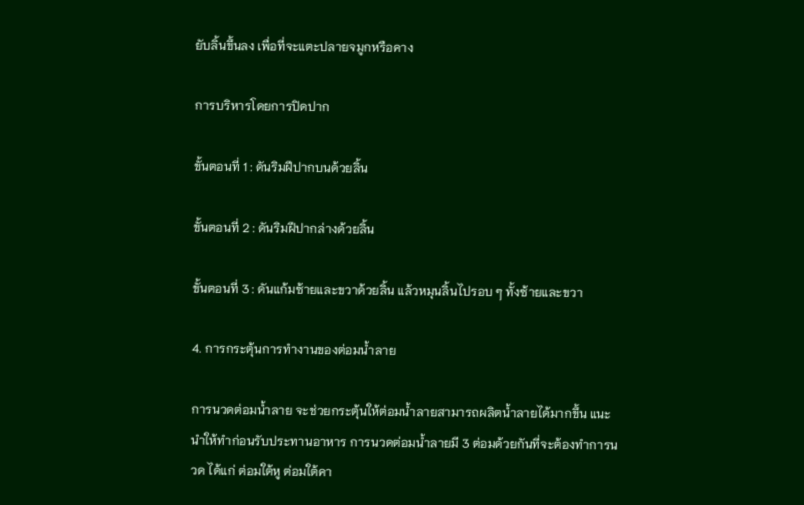ยับลิ้นขึ้นลง เพื่อที่จะแตะปลายจมูกหรือคาง

การบริหารโดยการปิดปาก

ขั้นตอนที่ 1 : ดันริมฝีปากบนด้วยลิ้น

ขั้นตอนที่ 2 : ดันริมฝีปากล่างด้วยลิ้น

ขั้นตอนที่ 3 : ดันแก้มซ้ายและขวาด้วยลิ้น แล้วหมุนลิ้นไปรอบ ๆ ทั้งซ้ายและขวา

4. การกระตุ้นการทำงานของต่อมน้ำลาย

การนวดต่อมน้ำลาย จะช่วยกระตุ้นให้ต่อมน้ำลายสามารถผลิตน้ำลายได้มากขึ้น แนะนำให้ทำก่อนรับประทานอาหาร การนวดต่อมน้ำลายมี 3 ต่อมด้วยกันที่จะต้องทำการนวด ได้แก่ ต่อมใต้หู ต่อมใต้คา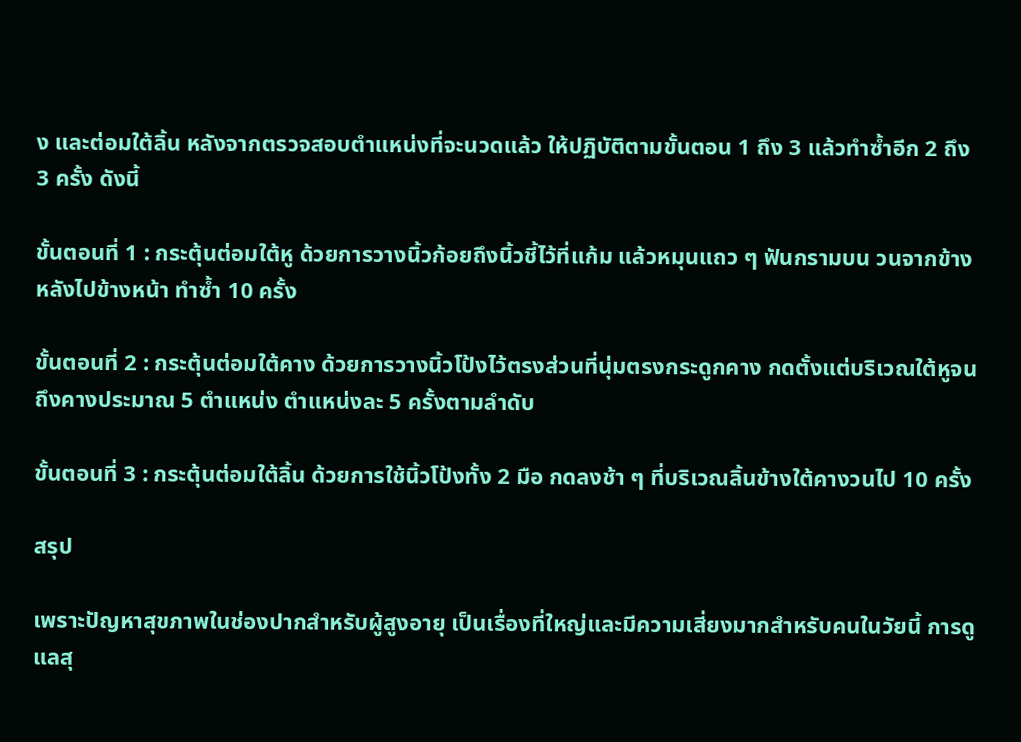ง และต่อมใต้ลิ้น หลังจากตรวจสอบตำแหน่งที่จะนวดแล้ว ให้ปฏิบัติตามขั้นตอน 1 ถึง 3 แล้วทำซ้ำอีก 2 ถึง 3 ครั้ง ดังนี้

ขั้นตอนที่ 1 : กระตุ้นต่อมใต้หู ด้วยการวางนิ้วก้อยถึงนิ้วชี้ไว้ที่แก้ม แล้วหมุนแถว ๆ ฟันกรามบน วนจากข้างหลังไปข้างหน้า ทำซ้ำ 10 ครั้ง

ขั้นตอนที่ 2 : กระตุ้นต่อมใต้คาง ด้วยการวางนิ้วโป้งไว้ตรงส่วนที่นุ่มตรงกระดูกคาง กดตั้งแต่บริเวณใต้หูจนถึงคางประมาณ 5 ตำแหน่ง ตำแหน่งละ 5 ครั้งตามลำดับ

ขั้นตอนที่ 3 : กระตุ้นต่อมใต้ลิ้น ด้วยการใช้นิ้วโป้งทั้ง 2 มือ กดลงช้า ๆ ที่บริเวณลิ้นข้างใต้คางวนไป 10 ครั้ง

สรุป

เพราะปัญหาสุขภาพในช่องปากสำหรับผู้สูงอายุ เป็นเรื่องที่ใหญ่และมีความเสี่ยงมากสำหรับคนในวัยนี้ การดูแลสุ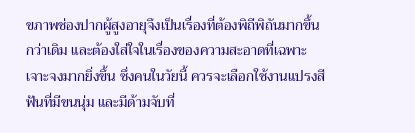ขภาพช่องปากผู้สูงอายุจึงเป็นเรื่องที่ต้องพิถีพิถันมากขึ้นกว่าเดิม และต้องใส่ใจในเรื่องของความสะอาดที่เฉพาะเจาะจงมากยิ่งขึ้น ซึ่งคนในวัยนี้ ควรจะเลือกใช้งานแปรงสีฟันที่มีขนนุ่ม และมีด้ามจับที่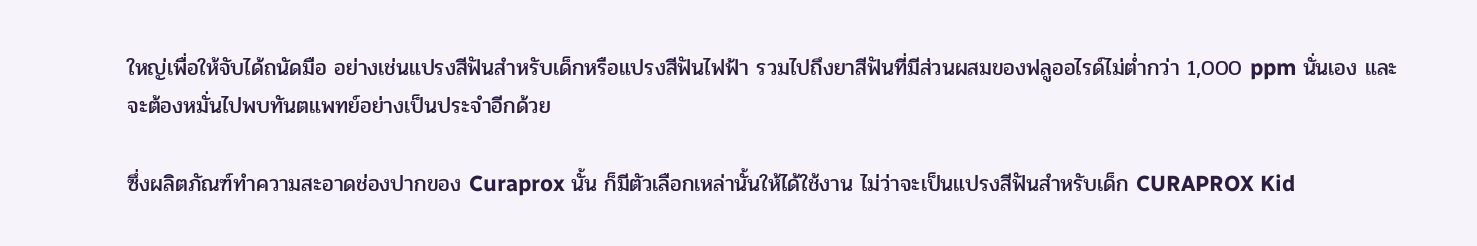ใหญ่เพื่อให้จับได้ถนัดมือ อย่างเช่นแปรงสีฟันสำหรับเด็กหรือแปรงสีฟันไฟฟ้า รวมไปถึงยาสีฟันที่มีส่วนผสมของฟลูออไรด์ไม่ต่ำกว่า 1,000 ppm นั่นเอง และจะต้องหมั่นไปพบทันตแพทย์อย่างเป็นประจำอีกด้วย

ซึ่งผลิตภัณฑ์ทำความสะอาดช่องปากของ Curaprox นั้น ก็มีตัวเลือกเหล่านั้นให้ได้ใช้งาน ไม่ว่าจะเป็นแปรงสีฟันสำหรับเด็ก CURAPROX Kid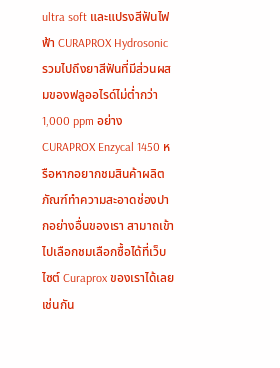ultra soft และแปรงสีฟันไฟฟ้า CURAPROX Hydrosonic รวมไปถึงยาสีฟันที่มีส่วนผสมของฟลูออไรด์ไม่ต่ำกว่า 1,000 ppm อย่าง CURAPROX Enzycal 1450 หรือหากอยากชมสินค้าผลิตภัณฑ์ทำความสะอาดช่องปากอย่างอื่นของเรา สามาถเข้าไปเลือกชมเลือกซื้อได้ที่เว็บไซต์ Curaprox ของเราได้เลยเช่นกัน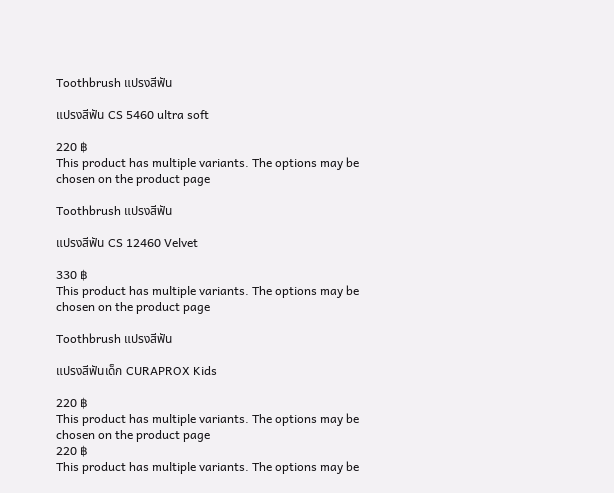Toothbrush แปรงสีฟัน

แปรงสีฟัน CS 5460 ultra soft

220 ฿
This product has multiple variants. The options may be chosen on the product page

Toothbrush แปรงสีฟัน

แปรงสีฟัน CS 12460 Velvet

330 ฿
This product has multiple variants. The options may be chosen on the product page

Toothbrush แปรงสีฟัน

แปรงสีฟันเด็ก CURAPROX Kids

220 ฿
This product has multiple variants. The options may be chosen on the product page
220 ฿
This product has multiple variants. The options may be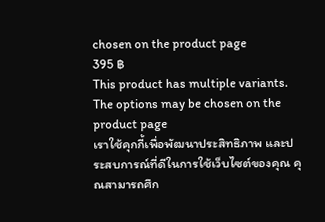chosen on the product page
395 ฿
This product has multiple variants. The options may be chosen on the product page
เราใช้คุกกี้เพื่อพัฒนาประสิทธิภาพ และประสบการณ์ที่ดีในการใช้เว็บไซต์ของคุณ คุณสามารถศึก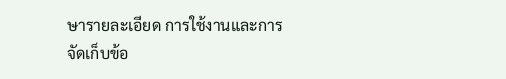ษารายละเอียด การใช้งานและการจัดเก็บข้อ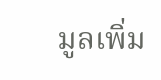มูลเพิ่ม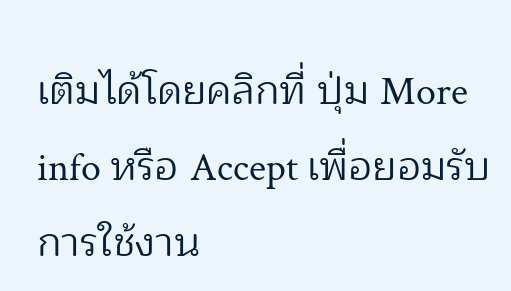เติมได้โดยคลิกที่ ปุ่ม More info หรือ Accept เพื่อยอมรับการใช้งาน